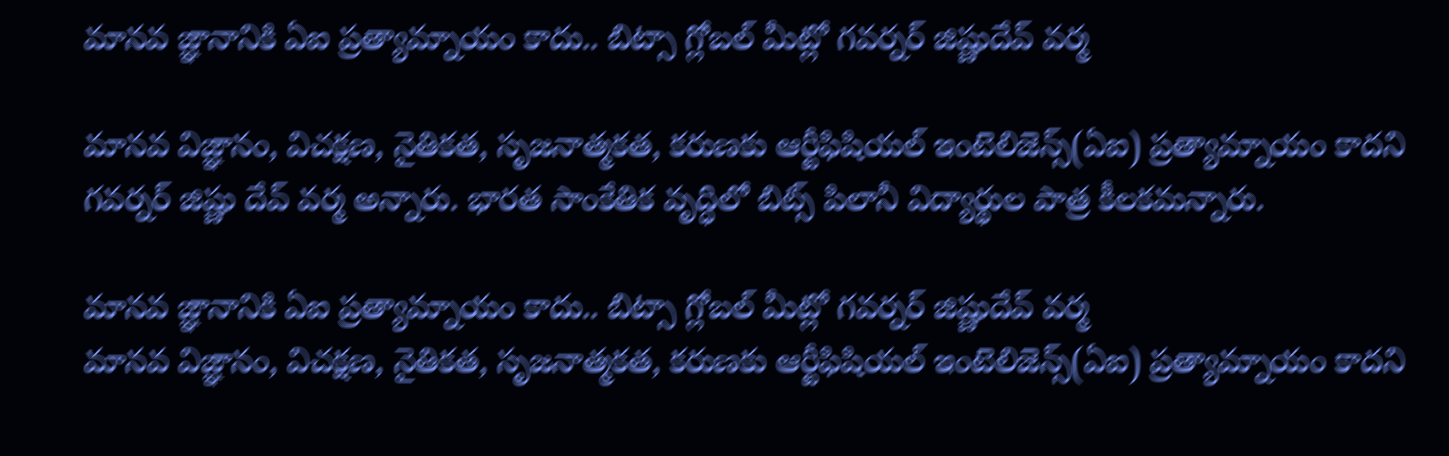మానవ జ్ఞానానికి ఏఐ ప్రత్యామ్నాయం కాదు.. బిట్సా గ్లోబల్ మీట్లో గవర్నర్‌‌ జిష్ణుదేవ్ వర్మ

మానవ విజ్ఞానం, విచక్షణ, నైతికత, సృజనాత్మకత, కరుణకు ఆర్టీఫిషియల్ ఇంటెలిజెన్స్(ఏఐ) ప్రత్యామ్నాయం కాదని  గవర్నర్ జిష్ణు దేవ్ వర్మ అన్నారు. భారత సాంకేతిక వృద్ధిలో బిట్స్ పిలానీ విద్యార్థుల పాత్ర కీలకమన్నారు.

మానవ జ్ఞానానికి ఏఐ ప్రత్యామ్నాయం కాదు.. బిట్సా గ్లోబల్ మీట్లో గవర్నర్‌‌ జిష్ణుదేవ్ వర్మ
మానవ విజ్ఞానం, విచక్షణ, నైతికత, సృజనాత్మకత, కరుణకు ఆర్టీఫిషియల్ ఇంటెలిజెన్స్(ఏఐ) ప్రత్యామ్నాయం కాదని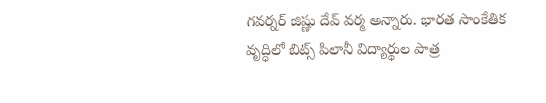గవర్నర్ జిష్ణు దేవ్ వర్మ అన్నారు. భారత సాంకేతిక వృద్ధిలో బిట్స్ పిలానీ విద్యార్థుల పాత్ర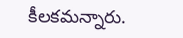కీలకమన్నారు.